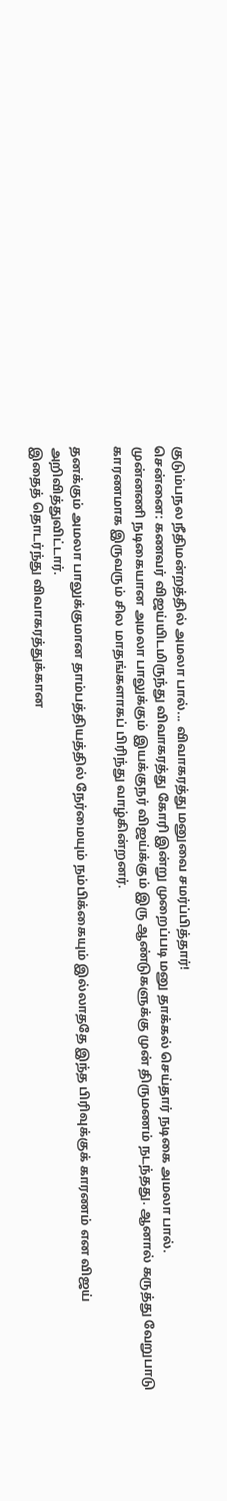குடும்பநல நீதிமன்றத்தில் அமலா பால்... விவாகரத்து மனுவை சமர்ப்பித்தார்!
சென்னை: கணவர் விஜய்யிடமிருந்து விவாகரத்து கோரி இன்று முறைப்படி மனு தாக்கல் செய்தார் நடிகை அமலா பால்.
முன்னணி நடிகையான அமலா பாலுக்கும் இயக்குநர் விஜய்க்கும் இரு ஆண்டுகளுக்கு முன் திருமணம் நடந்தது. ஆனால் கருத்து வேறுபாடு காரணமாக இருவரும் சில மாதங்களாகப் பிரிந்து வாழ்கின்றனர்.

தனக்கும் அமலா பாலுக்குமான தாம்பத்தியத்தில் நேர்மையும் நம்பிக்கையும் இல்லாததே இந்த பிரிவுக்குக் காரணம் என விஜய் அறிவித்துவிட்டார்.
இதைத் தொடர்ந்து விவாகரத்துக்கான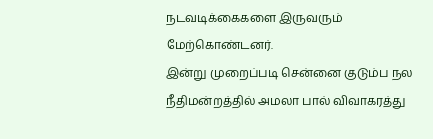நடவடிக்கைகளை இருவரும் மேற்கொண்டனர்.
இன்று முறைப்படி சென்னை குடும்ப நல நீதிமன்றத்தில் அமலா பால் விவாகரத்து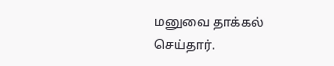மனுவை தாக்கல் செய்தார்.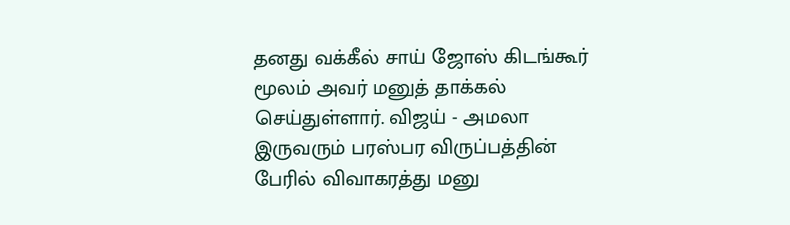தனது வக்கீல் சாய் ஜோஸ் கிடங்கூர் மூலம் அவர் மனுத் தாக்கல் செய்துள்ளார். விஜய் - அமலா இருவரும் பரஸ்பர விருப்பத்தின் பேரில் விவாகரத்து மனு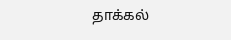தாக்கல்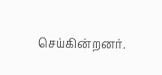செய்கின்றனர்.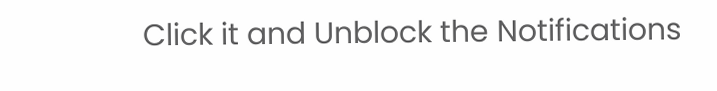Click it and Unblock the Notifications